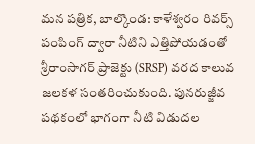మన పత్రిక, బాల్కొండ: కాళేశ్వరం రివర్స్ పంపింగ్ ద్వారా నీటిని ఎత్తిపోయడంతో శ్రీరాంసాగర్ ప్రాజెక్టు (SRSP) వరద కాలువ జలకళ సంతరించుకుంది. పునరుజ్జీవ పథకంలో భాగంగా నీటి విడుదల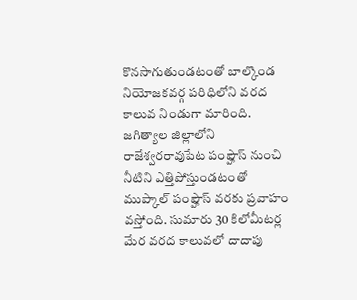కొనసాగుతుండటంతో బాల్కొండ నియోజకవర్గ పరిధిలోని వరద కాలువ నిండుగా మారింది.
జగిత్యాల జిల్లాలోని రాజేశ్వరరావుపేట పంప్హౌస్ నుంచి నీటిని ఎత్తిపోస్తుండటంతో ముప్కాల్ పంప్హౌస్ వరకు ప్రవాహం వస్తోంది. సుమారు 30 కిలోమీటర్ల మేర వరద కాలువలో దాదాపు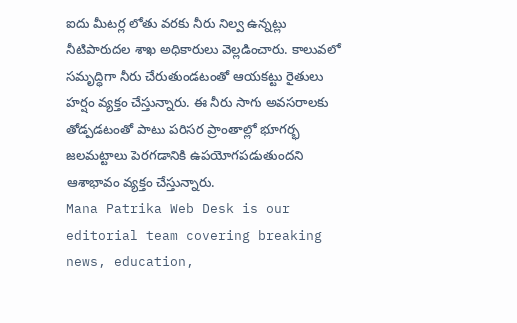ఐదు మీటర్ల లోతు వరకు నీరు నిల్వ ఉన్నట్లు నీటిపారుదల శాఖ అధికారులు వెల్లడించారు. కాలువలో సమృద్ధిగా నీరు చేరుతుండటంతో ఆయకట్టు రైతులు హర్షం వ్యక్తం చేస్తున్నారు. ఈ నీరు సాగు అవసరాలకు తోడ్పడటంతో పాటు పరిసర ప్రాంతాల్లో భూగర్భ జలమట్టాలు పెరగడానికి ఉపయోగపడుతుందని ఆశాభావం వ్యక్తం చేస్తున్నారు.
Mana Patrika Web Desk is our editorial team covering breaking news, education,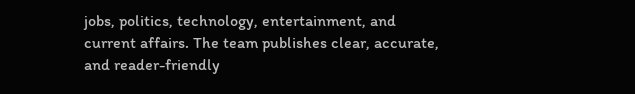jobs, politics, technology, entertainment, and current affairs. The team publishes clear, accurate, and reader-friendly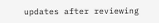updates after reviewing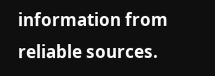information from reliable sources.